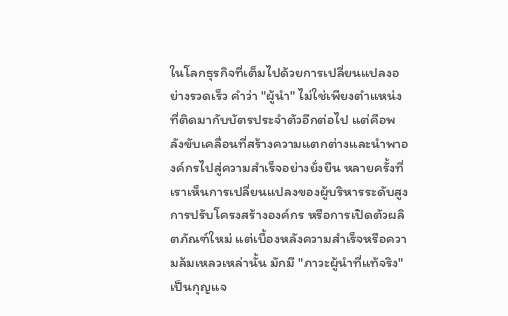ในโลกธุรกิจที่เต็มไปด้วยการเปลี่ยนแปลงอย่างรวดเร็ว คำว่า "ผู้นำ" ไม่ใช่เพียงตำแหน่งที่ติดมากับบัตรประจำตัวอีกต่อไป แต่คือพลังขับเคลื่อนที่สร้างความแตกต่างและนำพาองค์กรไปสู่ความสำเร็จอย่างยั่งยืน หลายครั้งที่เราเห็นการเปลี่ยนแปลงของผู้บริหารระดับสูง การปรับโครงสร้างองค์กร หรือการเปิดตัวผลิตภัณฑ์ใหม่ แต่เบื้องหลังความสำเร็จหรือความล้มเหลวเหล่านั้น มักมี "ภาวะผู้นำที่แท้จริง" เป็นกุญแจ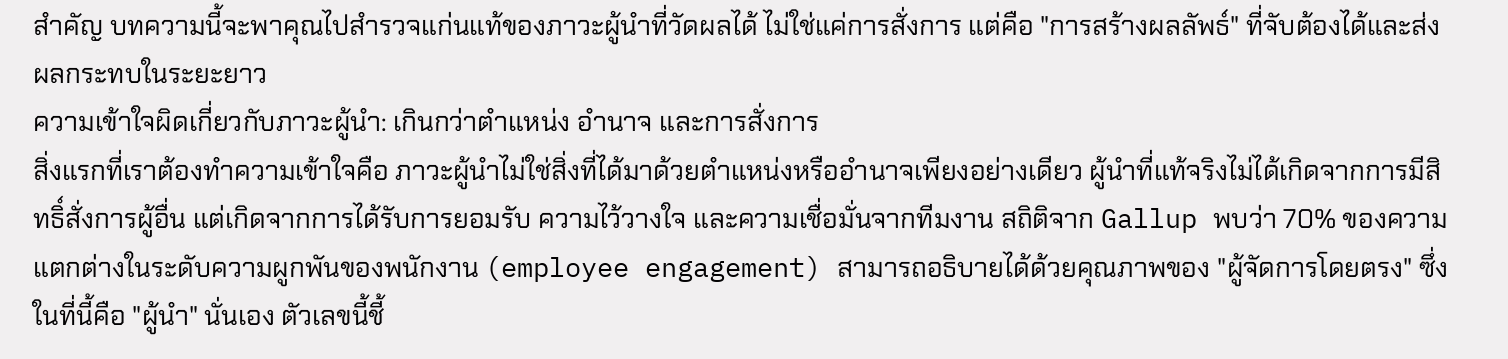สำคัญ บทความนี้จะพาคุณไปสำรวจแก่นแท้ของภาวะผู้นำที่วัดผลได้ ไม่ใช่แค่การสั่งการ แต่คือ "การสร้างผลลัพธ์" ที่จับต้องได้และส่งผลกระทบในระยะยาว
ความเข้าใจผิดเกี่ยวกับภาวะผู้นำ: เกินกว่าตำแหน่ง อำนาจ และการสั่งการ
สิ่งแรกที่เราต้องทำความเข้าใจคือ ภาวะผู้นำไม่ใช่สิ่งที่ได้มาด้วยตำแหน่งหรืออำนาจเพียงอย่างเดียว ผู้นำที่แท้จริงไม่ได้เกิดจากการมีสิทธิ์สั่งการผู้อื่น แต่เกิดจากการได้รับการยอมรับ ความไว้วางใจ และความเชื่อมั่นจากทีมงาน สถิติจาก Gallup พบว่า 70% ของความแตกต่างในระดับความผูกพันของพนักงาน (employee engagement) สามารถอธิบายได้ด้วยคุณภาพของ "ผู้จัดการโดยตรง" ซึ่งในที่นี้คือ "ผู้นำ" นั่นเอง ตัวเลขนี้ชี้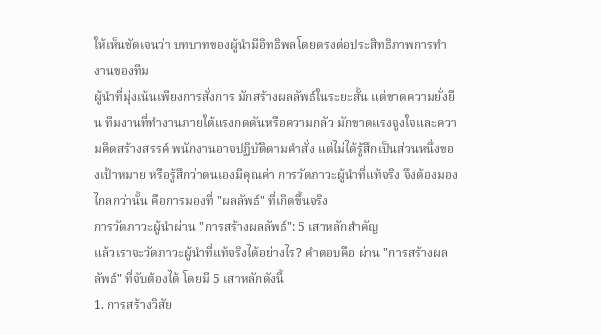ให้เห็นชัดเจนว่า บทบาทของผู้นำมีอิทธิพลโดยตรงต่อประสิทธิภาพการทำงานของทีม
ผู้นำที่มุ่งเน้นเพียงการสั่งการ มักสร้างผลลัพธ์ในระยะสั้น แต่ขาดความยั่งยืน ทีมงานที่ทำงานภายใต้แรงกดดันหรือความกลัว มักขาดแรงจูงใจและความคิดสร้างสรรค์ พนักงานอาจปฏิบัติตามคำสั่ง แต่ไม่ได้รู้สึกเป็นส่วนหนึ่งของเป้าหมาย หรือรู้สึกว่าตนเองมีคุณค่า การวัดภาวะผู้นำที่แท้จริง จึงต้องมองไกลกว่านั้น คือการมองที่ "ผลลัพธ์" ที่เกิดขึ้นจริง
การวัดภาวะผู้นำผ่าน "การสร้างผลลัพธ์": 5 เสาหลักสำคัญ
แล้วเราจะวัดภาวะผู้นำที่แท้จริงได้อย่างไร? คำตอบคือ ผ่าน "การสร้างผลลัพธ์" ที่จับต้องได้ โดยมี 5 เสาหลักดังนี้
1. การสร้างวิสัย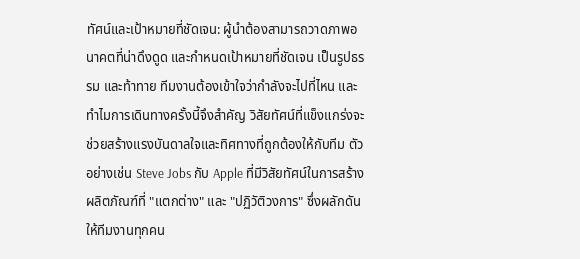ทัศน์และเป้าหมายที่ชัดเจน: ผู้นำต้องสามารถวาดภาพอนาคตที่น่าดึงดูด และกำหนดเป้าหมายที่ชัดเจน เป็นรูปธรรม และท้าทาย ทีมงานต้องเข้าใจว่ากำลังจะไปที่ไหน และทำไมการเดินทางครั้งนี้จึงสำคัญ วิสัยทัศน์ที่แข็งแกร่งจะช่วยสร้างแรงบันดาลใจและทิศทางที่ถูกต้องให้กับทีม ตัวอย่างเช่น Steve Jobs กับ Apple ที่มีวิสัยทัศน์ในการสร้างผลิตภัณฑ์ที่ "แตกต่าง" และ "ปฏิวัติวงการ" ซึ่งผลักดันให้ทีมงานทุกคน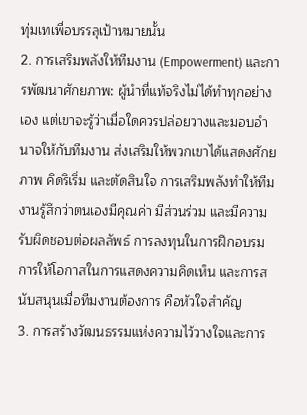ทุ่มเทเพื่อบรรลุเป้าหมายนั้น
2. การเสริมพลังให้ทีมงาน (Empowerment) และการพัฒนาศักยภาพ: ผู้นำที่แท้จริงไม่ได้ทำทุกอย่างเอง แต่เขาจะรู้ว่าเมื่อใดควรปล่อยวางและมอบอำนาจให้กับทีมงาน ส่งเสริมให้พวกเขาได้แสดงศักยภาพ คิดริเริ่ม และตัดสินใจ การเสริมพลังทำให้ทีมงานรู้สึกว่าตนเองมีคุณค่า มีส่วนร่วม และมีความรับผิดชอบต่อผลลัพธ์ การลงทุนในการฝึกอบรม การให้โอกาสในการแสดงความคิดเห็น และการสนับสนุนเมื่อทีมงานต้องการ คือหัวใจสำคัญ
3. การสร้างวัฒนธรรมแห่งความไว้วางใจและการ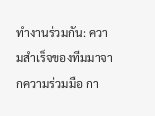ทำงานร่วมกัน: ความสำเร็จของทีมมาจากความร่วมมือ กา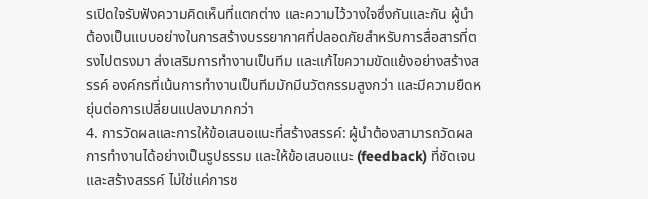รเปิดใจรับฟังความคิดเห็นที่แตกต่าง และความไว้วางใจซึ่งกันและกัน ผู้นำต้องเป็นแบบอย่างในการสร้างบรรยากาศที่ปลอดภัยสำหรับการสื่อสารที่ตรงไปตรงมา ส่งเสริมการทำงานเป็นทีม และแก้ไขความขัดแย้งอย่างสร้างสรรค์ องค์กรที่เน้นการทำงานเป็นทีมมักมีนวัตกรรมสูงกว่า และมีความยืดหยุ่นต่อการเปลี่ยนแปลงมากกว่า
4. การวัดผลและการให้ข้อเสนอแนะที่สร้างสรรค์: ผู้นำต้องสามารถวัดผลการทำงานได้อย่างเป็นรูปธรรม และให้ข้อเสนอแนะ (feedback) ที่ชัดเจนและสร้างสรรค์ ไม่ใช่แค่การช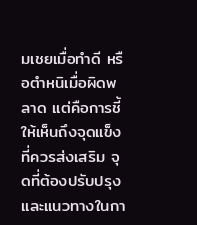มเชยเมื่อทำดี หรือตำหนิเมื่อผิดพลาด แต่คือการชี้ให้เห็นถึงจุดแข็งที่ควรส่งเสริม จุดที่ต้องปรับปรุง และแนวทางในกา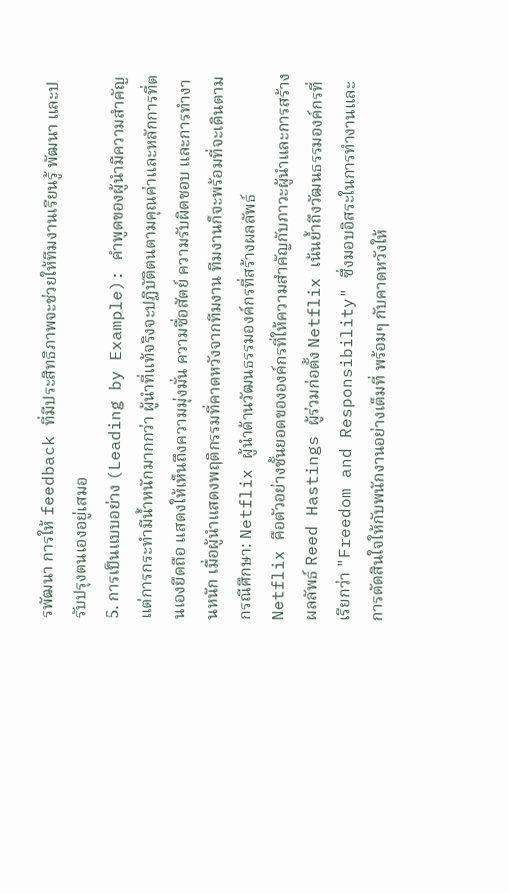รพัฒนา การให้ feedback ที่มีประสิทธิภาพจะช่วยให้ทีมงานเรียนรู้ พัฒนา และปรับปรุงตนเองอยู่เสมอ
5. การเป็นแบบอย่าง (Leading by Example): คำพูดของผู้นำมีความสำคัญ แต่การกระทำมีน้ำหนักมากกว่า ผู้นำที่แท้จริงจะปฏิบัติตนตามคุณค่าและหลักการที่ตนเองยึดถือ แสดงให้เห็นถึงความมุ่งมั่น ความซื่อสัตย์ ความรับผิดชอบ และการทำงานหนัก เมื่อผู้นำแสดงพฤติกรรมที่คาดหวังจากทีมงาน ทีมงานก็จะพร้อมที่จะเดินตาม
กรณีศึกษา: Netflix ผู้นำด้านวัฒนธรรมองค์กรที่สร้างผลลัพธ์
Netflix คือตัวอย่างชั้นยอดขององค์กรที่ให้ความสำคัญกับภาวะผู้นำและการสร้างผลลัพธ์ Reed Hastings ผู้ร่วมก่อตั้ง Netflix เน้นย้ำถึงวัฒนธรรมองค์กรที่เรียกว่า "Freedom and Responsibility" ซึ่งมอบอิสระในการทำงานและการตัดสินใจให้กับพนักงานอย่างเต็มที่ พร้อมๆ กับคาดหวังให้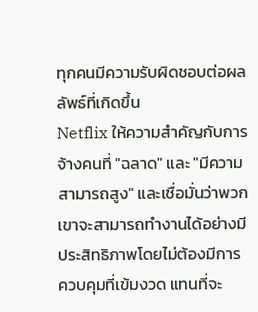ทุกคนมีความรับผิดชอบต่อผลลัพธ์ที่เกิดขึ้น
Netflix ให้ความสำคัญกับการจ้างคนที่ "ฉลาด" และ "มีความสามารถสูง" และเชื่อมั่นว่าพวกเขาจะสามารถทำงานได้อย่างมีประสิทธิภาพโดยไม่ต้องมีการควบคุมที่เข้มงวด แทนที่จะ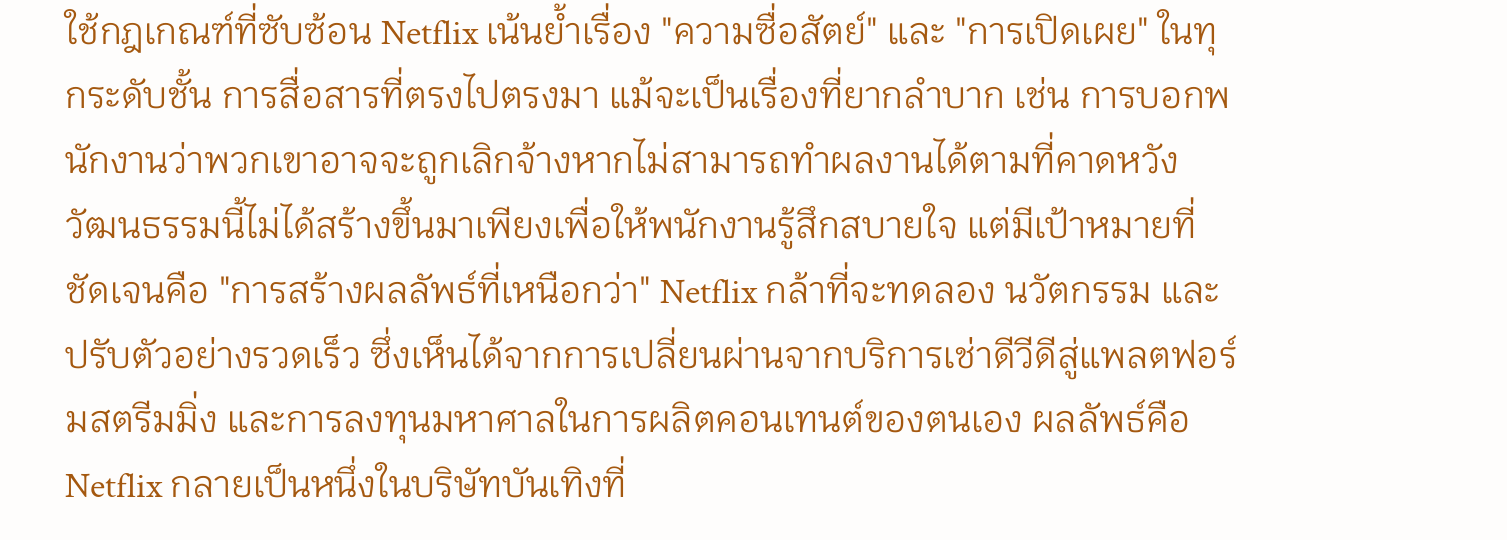ใช้กฎเกณฑ์ที่ซับซ้อน Netflix เน้นย้ำเรื่อง "ความซื่อสัตย์" และ "การเปิดเผย" ในทุกระดับชั้น การสื่อสารที่ตรงไปตรงมา แม้จะเป็นเรื่องที่ยากลำบาก เช่น การบอกพนักงานว่าพวกเขาอาจจะถูกเลิกจ้างหากไม่สามารถทำผลงานได้ตามที่คาดหวัง
วัฒนธรรมนี้ไม่ได้สร้างขึ้นมาเพียงเพื่อให้พนักงานรู้สึกสบายใจ แต่มีเป้าหมายที่ชัดเจนคือ "การสร้างผลลัพธ์ที่เหนือกว่า" Netflix กล้าที่จะทดลอง นวัตกรรม และปรับตัวอย่างรวดเร็ว ซึ่งเห็นได้จากการเปลี่ยนผ่านจากบริการเช่าดีวีดีสู่แพลตฟอร์มสตรีมมิ่ง และการลงทุนมหาศาลในการผลิตคอนเทนต์ของตนเอง ผลลัพธ์คือ Netflix กลายเป็นหนึ่งในบริษัทบันเทิงที่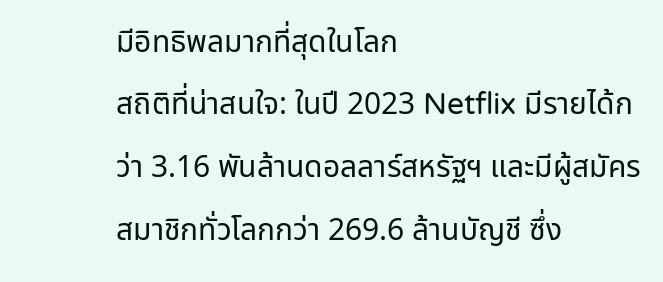มีอิทธิพลมากที่สุดในโลก
สถิติที่น่าสนใจ: ในปี 2023 Netflix มีรายได้กว่า 3.16 พันล้านดอลลาร์สหรัฐฯ และมีผู้สมัครสมาชิกทั่วโลกกว่า 269.6 ล้านบัญชี ซึ่ง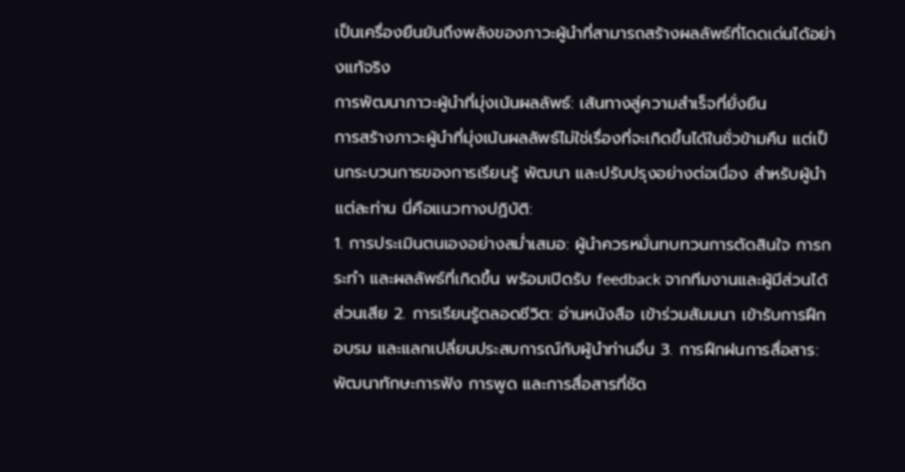เป็นเครื่องยืนยันถึงพลังของภาวะผู้นำที่สามารถสร้างผลลัพธ์ที่โดดเด่นได้อย่างแท้จริง
การพัฒนาภาวะผู้นำที่มุ่งเน้นผลลัพธ์: เส้นทางสู่ความสำเร็จที่ยั่งยืน
การสร้างภาวะผู้นำที่มุ่งเน้นผลลัพธ์ไม่ใช่เรื่องที่จะเกิดขึ้นได้ในชั่วข้ามคืน แต่เป็นกระบวนการของการเรียนรู้ พัฒนา และปรับปรุงอย่างต่อเนื่อง สำหรับผู้นำแต่ละท่าน นี่คือแนวทางปฏิบัติ:
1. การประเมินตนเองอย่างสม่ำเสมอ: ผู้นำควรหมั่นทบทวนการตัดสินใจ การกระทำ และผลลัพธ์ที่เกิดขึ้น พร้อมเปิดรับ feedback จากทีมงานและผู้มีส่วนได้ส่วนเสีย 2. การเรียนรู้ตลอดชีวิต: อ่านหนังสือ เข้าร่วมสัมมนา เข้ารับการฝึกอบรม และแลกเปลี่ยนประสบการณ์กับผู้นำท่านอื่น 3. การฝึกฝนการสื่อสาร: พัฒนาทักษะการฟัง การพูด และการสื่อสารที่ชัด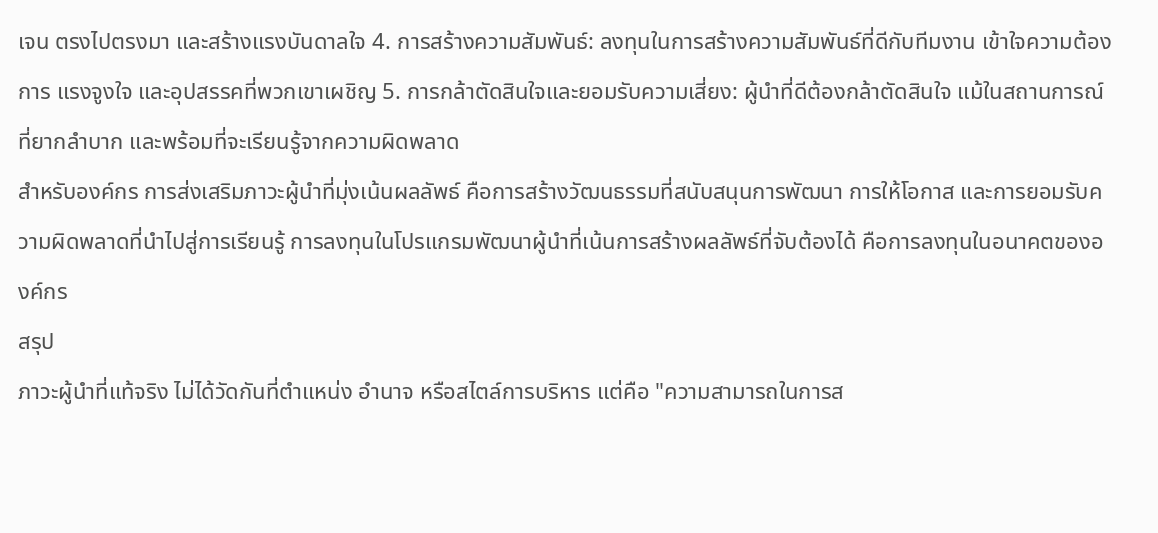เจน ตรงไปตรงมา และสร้างแรงบันดาลใจ 4. การสร้างความสัมพันธ์: ลงทุนในการสร้างความสัมพันธ์ที่ดีกับทีมงาน เข้าใจความต้องการ แรงจูงใจ และอุปสรรคที่พวกเขาเผชิญ 5. การกล้าตัดสินใจและยอมรับความเสี่ยง: ผู้นำที่ดีต้องกล้าตัดสินใจ แม้ในสถานการณ์ที่ยากลำบาก และพร้อมที่จะเรียนรู้จากความผิดพลาด
สำหรับองค์กร การส่งเสริมภาวะผู้นำที่มุ่งเน้นผลลัพธ์ คือการสร้างวัฒนธรรมที่สนับสนุนการพัฒนา การให้โอกาส และการยอมรับความผิดพลาดที่นำไปสู่การเรียนรู้ การลงทุนในโปรแกรมพัฒนาผู้นำที่เน้นการสร้างผลลัพธ์ที่จับต้องได้ คือการลงทุนในอนาคตขององค์กร
สรุป
ภาวะผู้นำที่แท้จริง ไม่ได้วัดกันที่ตำแหน่ง อำนาจ หรือสไตล์การบริหาร แต่คือ "ความสามารถในการส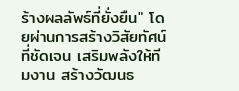ร้างผลลัพธ์ที่ยั่งยืน" โดยผ่านการสร้างวิสัยทัศน์ที่ชัดเจน เสริมพลังให้ทีมงาน สร้างวัฒนธ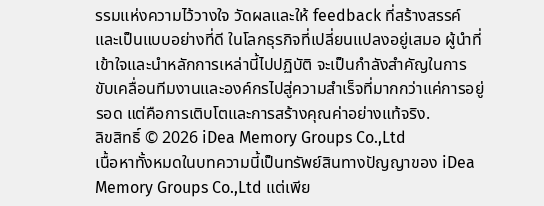รรมแห่งความไว้วางใจ วัดผลและให้ feedback ที่สร้างสรรค์ และเป็นแบบอย่างที่ดี ในโลกธุรกิจที่เปลี่ยนแปลงอยู่เสมอ ผู้นำที่เข้าใจและนำหลักการเหล่านี้ไปปฏิบัติ จะเป็นกำลังสำคัญในการขับเคลื่อนทีมงานและองค์กรไปสู่ความสำเร็จที่มากกว่าแค่การอยู่รอด แต่คือการเติบโตและการสร้างคุณค่าอย่างแท้จริง.
ลิขสิทธิ์ © 2026 iDea Memory Groups Co.,Ltd
เนื้อหาทั้งหมดในบทความนี้เป็นทรัพย์สินทางปัญญาของ iDea Memory Groups Co.,Ltd แต่เพีย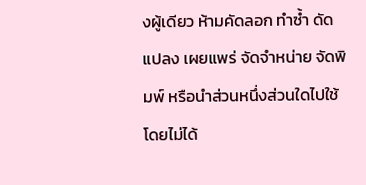งผู้เดียว ห้ามคัดลอก ทำซ้ำ ดัดแปลง เผยแพร่ จัดจำหน่าย จัดพิมพ์ หรือนำส่วนหนึ่งส่วนใดไปใช้ โดยไม่ได้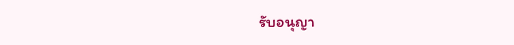รับอนุญา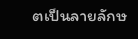ตเป็นลายลักษ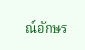ณ์อักษร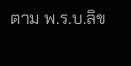ตาม พ.ร.บ.ลิข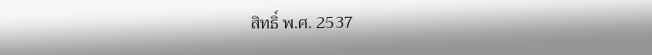สิทธิ์ พ.ศ. 2537